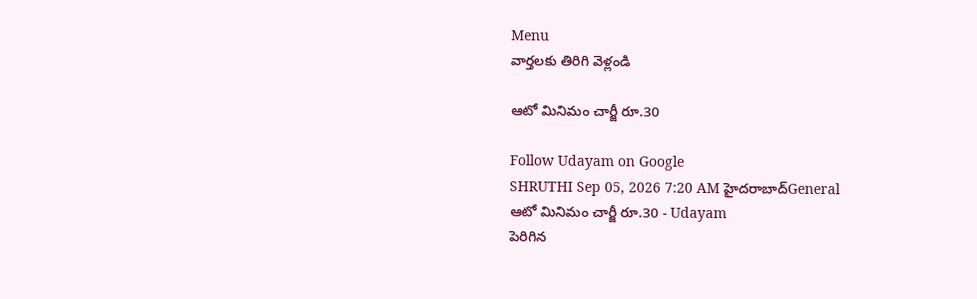Menu
వార్తలకు తిరిగి వెళ్లండి

ఆటో మినిమం చార్జీ రూ.30

Follow Udayam on Google
SHRUTHI Sep 05, 2026 7:20 AM హైదరాబాద్General
ఆటో మినిమం చార్జీ రూ.30 - Udayam
పెరిగిన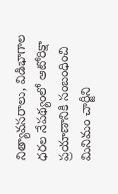నిత్యావసరాలు, విడిభాగాల ధరల నేపథ్యంలో ఆటోరిక్షా ప్రయాణానికి సంబంధించి మినిమం చార్జీని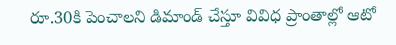రూ.30కి పెంచాలని డిమాండ్ చేస్తూ వివిధ ప్రాంతాల్లో ఆటో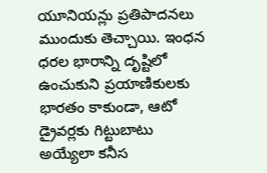యూనియన్లు ప్రతిపాదనలు ముందుకు తెచ్చాయి. ఇంధన ధరల భారాన్ని దృష్టిలో ఉంచుకుని ప్రయాణికులకు భారతం కాకుండా, ఆటో డ్రైవర్లకు గిట్టుబాటు అయ్యేలా కనీస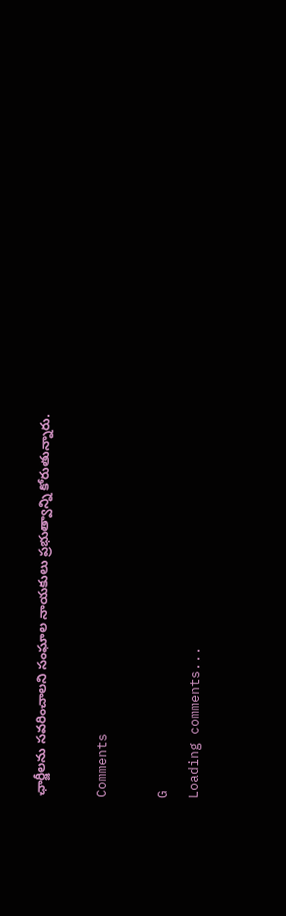ఛార్జీలను సవరించాలని సంఘాల నాయకులు ప్రభుత్వాన్ని కోరుతున్నారు.

Comments

G
Loading comments...